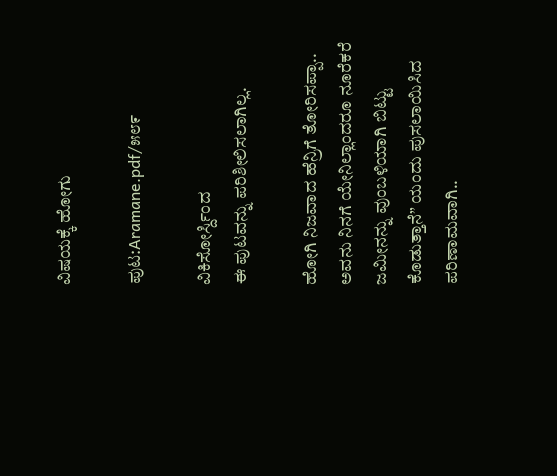ವಿಷಯಕ್ಕೆ ಹೋಗು

ಪುಟ:Aramane.pdf/೫೮೯

ವಿಕಿಸೋರ್ಸ್ದಿಂದ
ಈ ಪುಟವನ್ನು ಪರಿಶೀಲಿಸಲಾಗಿಲ್ಲ.

ಹೋಗಿ ನಿಜವಾದ ಹೆನ್ರಿಗೆ ತೋರಿಸಪ್ಪಾ.. ಅವನು ನಿನಗೆ ಯೇನಿಲ್ಲಾಂದರೂ ನೂರೆಕರೆ ಜಮೀನನ್ನು ವುಂಬಳಿಯಾಗಿ ಬಿಟ್ಟು ಕೊಡುತ್ತಾನೆ” ಯಂದು ಪುಸಲಾಯಿಸಿದ ಪರಿಣಾಮವಾಗಿ..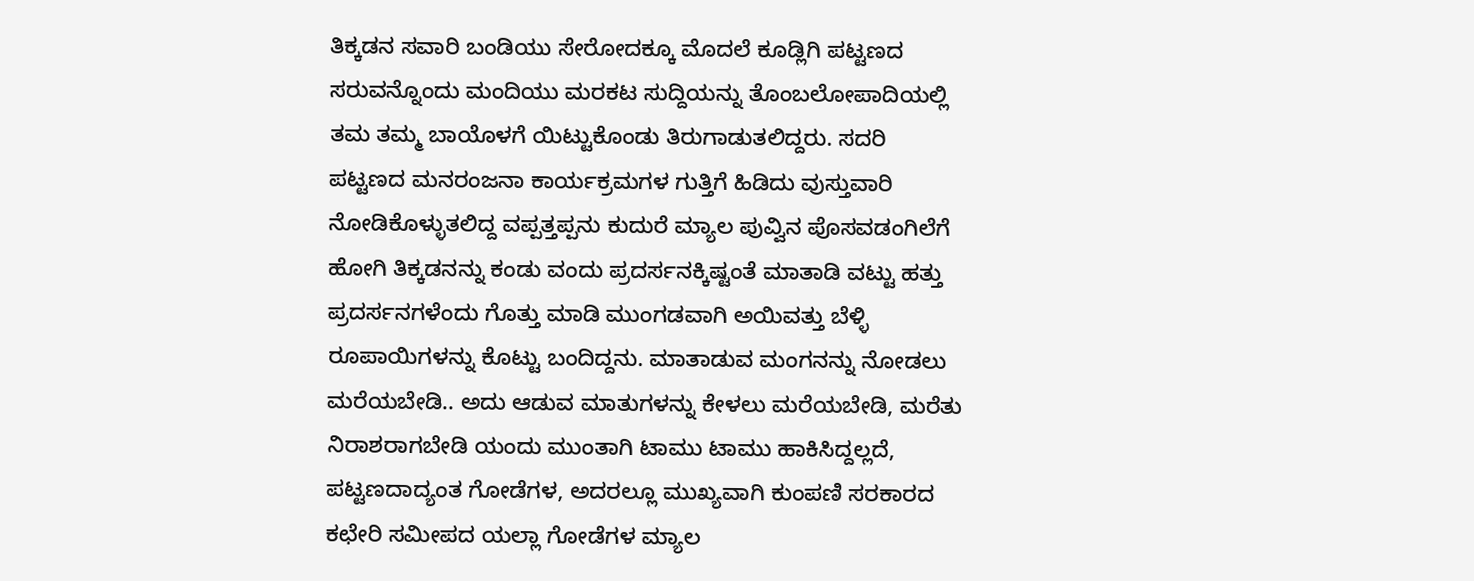ತಿಕ್ಕಡನ ಸವಾರಿ ಬಂಡಿಯು ಸೇರೋದಕ್ಕೂ ಮೊದಲೆ ಕೂಡ್ಲಿಗಿ ಪಟ್ಟಣದ ಸರುವನ್ನೊಂದು ಮಂದಿಯು ಮರಕಟ ಸುದ್ದಿಯನ್ನು ತೊಂಬಲೋಪಾದಿಯಲ್ಲಿ ತಮ ತಮ್ಮ ಬಾಯೊಳಗೆ ಯಿಟ್ಟುಕೊಂಡು ತಿರುಗಾಡುತಲಿದ್ದರು. ಸದರಿ ಪಟ್ಟಣದ ಮನರಂಜನಾ ಕಾರ್ಯಕ್ರಮಗಳ ಗುತ್ತಿಗೆ ಹಿಡಿದು ವುಸ್ತುವಾರಿ ನೋಡಿಕೊಳ್ಳುತಲಿದ್ದ ವಪ್ಪತ್ತಪ್ಪನು ಕುದುರೆ ಮ್ಯಾಲ ಪುವ್ವಿನ ಪೊಸವಡಂಗಿಲೆಗೆ ಹೋಗಿ ತಿಕ್ಕಡನನ್ನು ಕಂಡು ವಂದು ಪ್ರದರ್ಸನಕ್ಕಿಷ್ಟಂತೆ ಮಾತಾಡಿ ವಟ್ಟು ಹತ್ತು ಪ್ರದರ್ಸನಗಳೆಂದು ಗೊತ್ತು ಮಾಡಿ ಮುಂಗಡವಾಗಿ ಅಯಿವತ್ತು ಬೆಳ್ಳಿ ರೂಪಾಯಿಗಳನ್ನು ಕೊಟ್ಟು ಬಂದಿದ್ದನು. ಮಾತಾಡುವ ಮಂಗನನ್ನು ನೋಡಲು ಮರೆಯಬೇಡಿ.. ಅದು ಆಡುವ ಮಾತುಗಳನ್ನು ಕೇಳಲು ಮರೆಯಬೇಡಿ, ಮರೆತು ನಿರಾಶರಾಗಬೇಡಿ ಯಂದು ಮುಂತಾಗಿ ಟಾಮು ಟಾಮು ಹಾಕಿಸಿದ್ದಲ್ಲದೆ, ಪಟ್ಟಣದಾದ್ಯಂತ ಗೋಡೆಗಳ, ಅದರಲ್ಲೂ ಮುಖ್ಯವಾಗಿ ಕುಂಪಣಿ ಸರಕಾರದ ಕಛೇರಿ ಸಮೀಪದ ಯಲ್ಲಾ ಗೋಡೆಗಳ ಮ್ಯಾಲ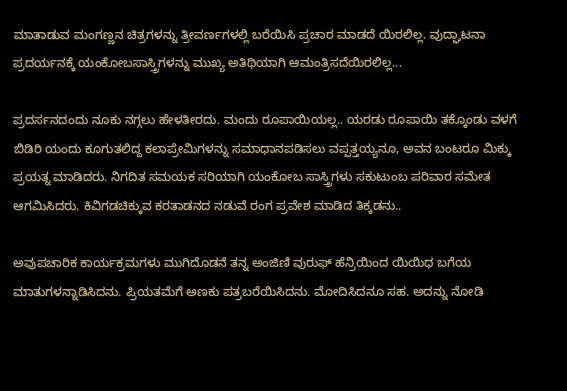ಮಾತಾಡುವ ಮಂಗಣ್ಣನ ಚಿತ್ರಗಳನ್ನು ತ್ರೀವರ್ಣಗಳಲ್ಲಿ ಬರೆಯಿಸಿ ಪ್ರಚಾರ ಮಾಡದೆ ಯಿರಲಿಲ್ಲ. ವುದ್ಘಾಟನಾ ಪ್ರದರ್ಯನಕ್ಕೆ ಯಂಕೋಬಸಾಸ್ತ್ರಿಗಳನ್ನು ಮುಖ್ಯ ಅತಿಥಿಯಾಗಿ ಆಮಂತ್ರಿಸದೆಯಿರಲಿಲ್ಲ...

ಪ್ರದರ್ಸನದಂದು ನೂಕು ನಗ್ಗಲು ಹೇಳತೀರದು. ಮಂದು ರೂಪಾಯಿಯಲ್ಲ.. ಯರಡು ರೂಪಾಯಿ ತಕ್ಕೊಂಡು ವಳಗೆ ಬಿಡಿರಿ ಯಂದು ಕೂಗುತಲಿದ್ದ ಕಲಾಪ್ರೇಮಿಗಳನ್ನು ಸಮಾಧಾನಪಡಿಸಲು ವಪ್ಪತ್ತಯ್ಯನೂ, ಅವನ ಬಂಟರೂ ಮಿಕ್ಕು ಪ್ರಯತ್ನ ಮಾಡಿದರು. ನಿಗದಿತ ಸಮಯಕ ಸರಿಯಾಗಿ ಯಂಕೋಬ ಸಾಸ್ತ್ರಿಗಳು ಸಕುಟುಂಬ ಪರಿವಾರ ಸಮೇತ ಆಗಮಿಸಿದರು. ಕಿವಿಗಡಚಿಕ್ಕುವ ಕರತಾಡನದ ನಡುವೆ ರಂಗ ಪ್ರವೇಶ ಮಾಡಿದ ತಿಕ್ಕಡನು..

ಅವುಪಚಾರಿಕ ಕಾರ್ಯಕ್ರಮಗಳು ಮುಗಿದೊಡನೆ ತನ್ನ ಅಂಜಿಣಿ ವುರುಫ್ ಹೆನ್ರಿಯಿಂದ ಯಿಯಿಧ ಬಗೆಯ ಮಾತುಗಳನ್ನಾಡಿಸಿದನು. ಪ್ರಿಯತಮೆಗೆ ಅಣಕು ಪತ್ರಬರೆಯಿಸಿದನು. ಮೋದಿಸಿದನೂ ಸಹ. ಅದನ್ನು ನೋಡಿ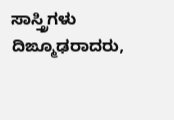ಸಾಸ್ತ್ರಿಗಳು ದಿಙ್ಮೂಢರಾದರು,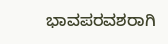ಭಾವಪರವಶರಾಗಿ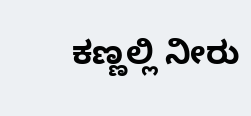ಕಣ್ಣಲ್ಲಿ ನೀರು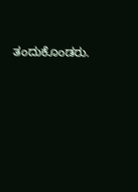ತಂದುಕೊಂಡರು.